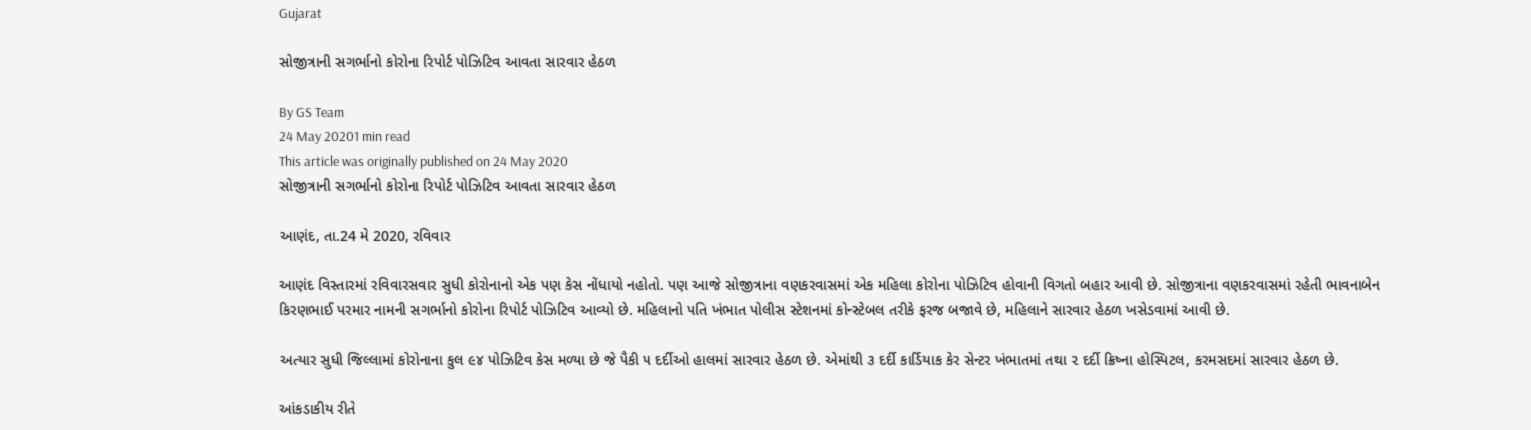Gujarat

સોજીત્રાની સગર્ભાનો કોરોના રિપોર્ટ પોઝિટિવ આવતા સારવાર હેઠળ

By GS Team
24 May 20201 min read
This article was originally published on 24 May 2020
સોજીત્રાની સગર્ભાનો કોરોના રિપોર્ટ પોઝિટિવ આવતા સારવાર હેઠળ

આણંદ, તા.24 મે 2020, રવિવાર

આણંદ વિસ્તારમાં રવિવારસવાર સુધી કોરોનાનો એક પણ કેસ નોંધાયો નહોતો. પણ આજે સોજીત્રાના વણકરવાસમાં એક મહિલા કોરોના પોઝિટિવ હોવાની વિગતો બહાર આવી છે. સોજીત્રાના વણકરવાસમાં રહેતી ભાવનાબેન કિરણભાઈ પરમાર નામની સગર્ભાનો કોરોના રિપોર્ટ પોઝિટિવ આવ્યો છે. મહિલાનો પતિ ખંભાત પોલીસ સ્ટેશનમાં કોન્સ્ટેબલ તરીકે ફરજ બજાવે છે, મહિલાને સારવાર હેઠળ ખસેડવામાં આવી છે.

અત્યાર સુધી જિલ્લામાં કોરોનાના કુલ ૯૪ પોઝિટિવ કેસ મળ્યા છે જે પૈકી ૫ દર્દીઓ હાલમાં સારવાર હેઠળ છે. એમાંથી ૩ દર્દી કાર્ડિયાક કેર સેન્ટર ખંભાતમાં તથા ૨ દર્દી ક્રિષ્ના હોસ્પિટલ, કરમસદમાં સારવાર હેઠળ છે.

આંકડાકીય રીતે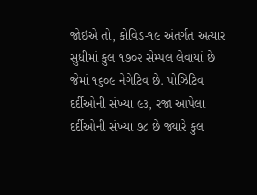જોઇએ તો, કોવિડ-૧૯ અંતર્ગત અત્યાર સુધીમાં કુલ ૧૭૦૨ સેમ્પલ લેવાયાં છે જેમાં ૧૬૦૯ નેગેટિવ છે. પોઝિટિવ દર્દીઓની સંખ્યા ૯૩, રજા આપેલા દર્દીઓની સંખ્યા ૭૮ છે જ્યારે કુલ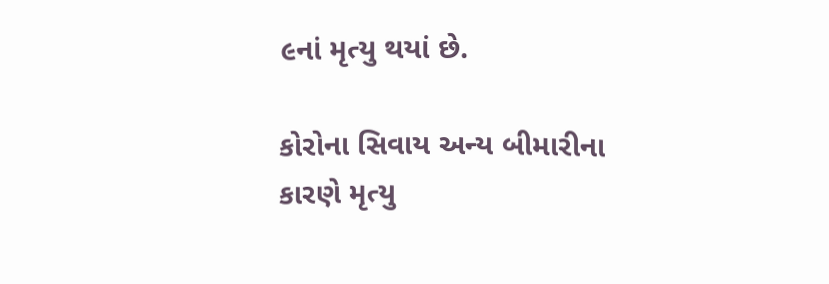૯નાં મૃત્યુ થયાં છે.

કોરોના સિવાય અન્ય બીમારીના કારણે મૃત્યુ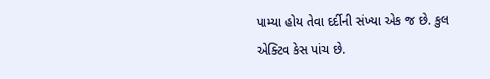પામ્યા હોય તેવા દર્દીની સંખ્યા એક જ છે. કુલ એક્ટિવ કેસ પાંચ છે.